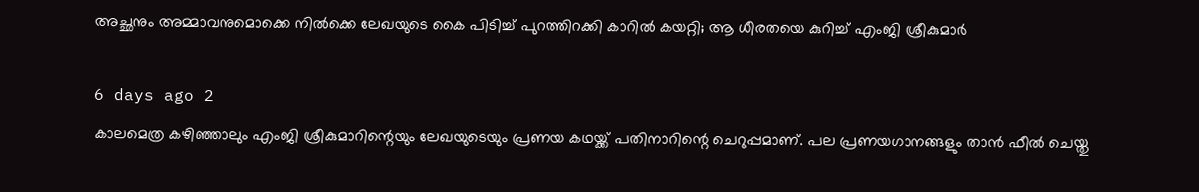അച്ഛനും അമ്മാവനുമൊക്കെ നില്‍ക്കെ ലേഖയുടെ കൈ പിടിച്ച് പുറത്തിറക്കി കാറില്‍ കയറ്റി; ആ ധീരതയെ കുറിച്ച് എംജി ശ്രീകുമാര്‍

6 days ago 2
കാലമെത്ര കഴിഞ്ഞാലും എംജി ശ്രീകുമാറിന്റെയും ലേഖയുടെയും പ്രണയ കഥയ്ക്ക് പതിനാറിന്റെ ചെറുപ്പമാണ്. പല പ്രണയഗാനങ്ങളും താന്‍ ഫീല്‍ ചെയ്തു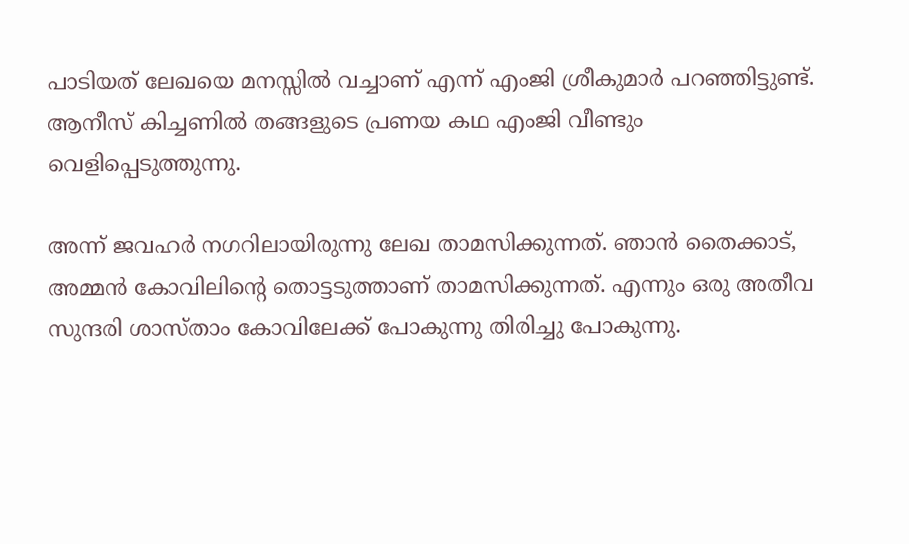പാടിയത് ലേഖയെ മനസ്സില്‍ വച്ചാണ് എന്ന് എംജി ശ്രീകുമാര്‍ പറഞ്ഞിട്ടുണ്ട്. ആനീസ് കിച്ചണില്‍ തങ്ങളുടെ പ്രണയ കഥ എംജി വീണ്ടും വെളിപ്പെടുത്തുന്നു.

അന്ന് ജവഹര്‍ നഗറിലായിരുന്നു ലേഖ താമസിക്കുന്നത്. ഞാന്‍ തൈക്കാട്, അമ്മന്‍ കോവിലിന്റെ തൊട്ടടുത്താണ് താമസിക്കുന്നത്. എന്നും ഒരു അതീവ സുന്ദരി ശാസ്താം കോവിലേക്ക് പോകുന്നു തിരിച്ചു പോകുന്നു.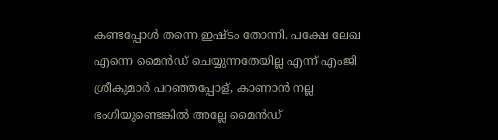കണ്ടപ്പോള്‍ തന്നെ ഇഷ്ടം തോന്നി. പക്ഷേ ലേഖ എന്നെ മൈന്‍ഡ് ചെയ്യുന്നതേയില്ല എന്ന് എംജി ശ്രീകുമാര്‍ പറഞ്ഞപ്പോള്, കാണാന്‍ നല്ല ഭംഗിയുണ്ടെങ്കില്‍ അല്ലേ മൈന്‍ഡ്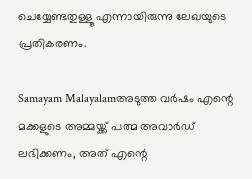ചെയ്യേണ്ടതുള്ളൂ എന്നായിരുന്നു ലേഖയുടെ പ്രതികരണം.

Samayam Malayalamഅടുത്ത വര്‍ഷം എന്റെ മക്കളുടെ അമ്മയ്ക്ക് പത്മ അവാര്‍ഡ് ലഭിക്കണം, അത് എന്റെ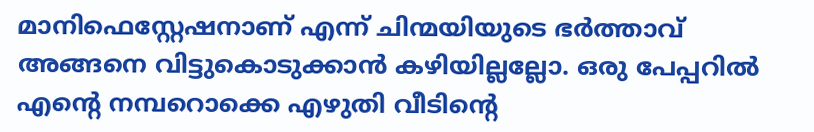മാനിഫെസ്റ്റേഷനാണ് എന്ന് ചിന്മയിയുടെ ഭര്‍ത്താവ്
അങ്ങനെ വിട്ടുകൊടുക്കാന്‍ കഴിയില്ലല്ലോ. ഒരു പേപ്പറില്‍ എന്റെ നമ്പറൊക്കെ എഴുതി വീടിന്റെ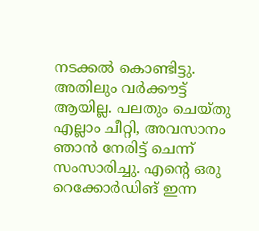നടക്കല്‍ കൊണ്ടിട്ടു. അതിലും വര്‍ക്കൗട്ട് ആയില്ല. പലതും ചെയ്തു എല്ലാം ചീറ്റി, അവസാനം ഞാന്‍ നേരിട്ട് ചെന്ന് സംസാരിച്ചു. എന്റെ ഒരു റെക്കോര്‍ഡിങ് ഇന്ന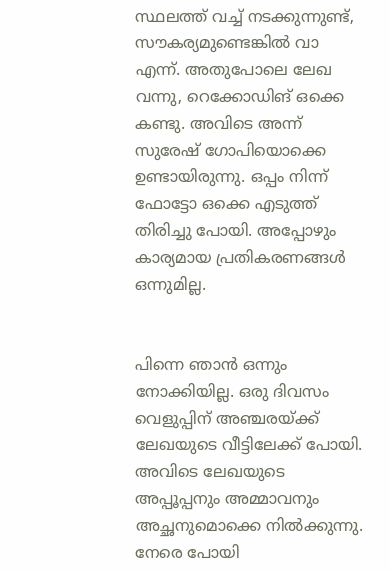സ്ഥലത്ത് വച്ച് നടക്കുന്നുണ്ട്, സൗകര്യമുണ്ടെങ്കില്‍ വാ എന്ന്. അതുപോലെ ലേഖ വന്നു, റെക്കോഡിങ് ഒക്കെ കണ്ടു. അവിടെ അന്ന് സുരേഷ് ഗോപിയൊക്കെ ഉണ്ടായിരുന്നു. ഒപ്പം നിന്ന് ഫോട്ടോ ഒക്കെ എടുത്ത് തിരിച്ചു പോയി. അപ്പോഴും കാര്യമായ പ്രതികരണങ്ങള്‍ ഒന്നുമില്ല.


പിന്നെ ഞാന്‍ ഒന്നും നോക്കിയില്ല. ഒരു ദിവസം വെളുപ്പിന് അഞ്ചരയ്ക്ക് ലേഖയുടെ വീട്ടിലേക്ക് പോയി. അവിടെ ലേഖയുടെ അപ്പൂപ്പനും അമ്മാവനും അച്ഛനുമൊക്കെ നില്‍ക്കുന്നു. നേരെ പോയി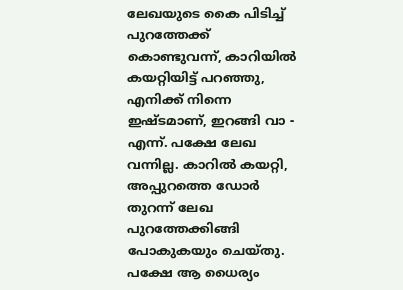ലേഖയുടെ കൈ പിടിച്ച് പുറത്തേക്ക് കൊണ്ടുവന്ന്, കാറിയില്‍ കയറ്റിയിട്ട് പറഞ്ഞു, എനിക്ക് നിന്നെ ഇഷ്ടമാണ്, ഇറങ്ങി വാ - എന്ന്. പക്ഷേ ലേഖ വന്നില്ല. കാറില്‍ കയറ്റി, അപ്പുറത്തെ ഡോര്‍ തുറന്ന് ലേഖ പുറത്തേക്കിങ്ങി പോകുകയും ചെയ്തു. പക്ഷേ ആ ധൈര്യം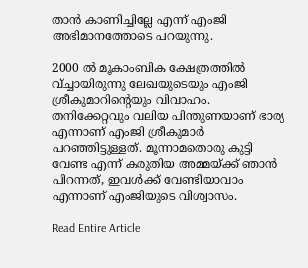താന്‍ കാണിച്ചില്ലേ എന്ന് എംജി അഭിമാനത്തോടെ പറയുന്നു.

2000 ല്‍ മൂകാംബിക ക്ഷേത്രത്തില്‍ വ്ച്ചായിരുന്നു ലേഖയുടെയും എംജി ശ്രീകുമാറിന്റെയും വിവാഹം. തനിക്കേറ്റവും വലിയ പിന്തുണയാണ് ഭാര്യ എന്നാണ് എംജി ശ്രീകുമാര്‍ പറഞ്ഞിട്ടുള്ളത്. മൂന്നാമതൊരു കുട്ടി വേണ്ട എന്ന് കരുതിയ അമ്മയ്ക്ക് ഞാന്‍ പിറന്നത്, ഇവള്‍ക്ക് വേണ്ടിയാവാം എന്നാണ് എംജിയുടെ വിശ്വാസം.

Read Entire Article